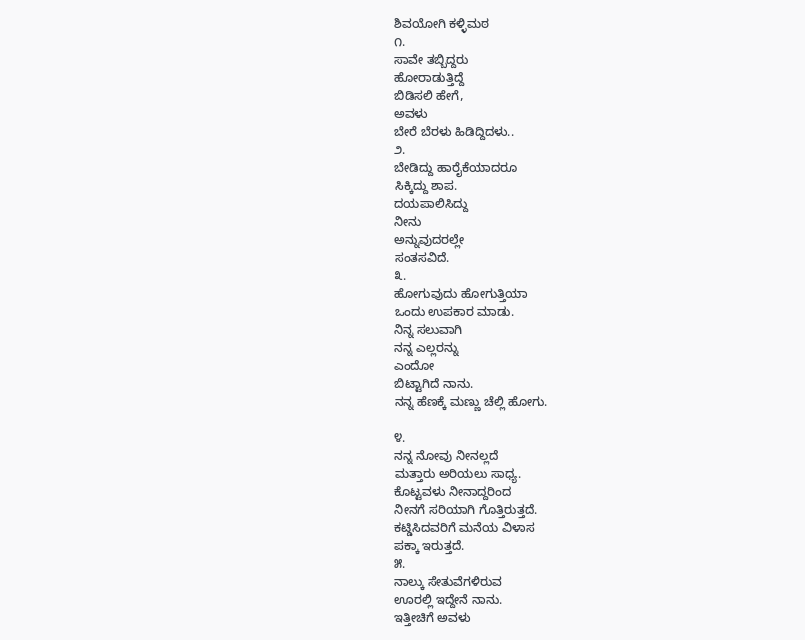ಶಿವಯೋಗಿ ಕಳ್ಳಿಮಠ
೧.
ಸಾವೇ ತಬ್ಬಿದ್ದರು
ಹೋರಾಡುತ್ತಿದ್ದೆ
ಬಿಡಿಸಲಿ ಹೇಗೆ,
ಅವಳು
ಬೇರೆ ಬೆರಳು ಹಿಡಿದ್ದಿದಳು..
೨.
ಬೇಡಿದ್ದು ಹಾರೈಕೆಯಾದರೂ
ಸಿಕ್ಕಿದ್ದು ಶಾಪ.
ದಯಪಾಲಿಸಿದ್ದು
ನೀನು
ಅನ್ನುವುದರಲ್ಲೇ
ಸಂತಸವಿದೆ.
೩.
ಹೋಗುವುದು ಹೋಗುತ್ತಿಯಾ
ಒಂದು ಉಪಕಾರ ಮಾಡು.
ನಿನ್ನ ಸಲುವಾಗಿ
ನನ್ನ ಎಲ್ಲರನ್ನು
ಎಂದೋ
ಬಿಟ್ಟಾಗಿದೆ ನಾನು.
ನನ್ನ ಹೆಣಕ್ಕೆ ಮಣ್ಣು ಚೆಲ್ಲಿ ಹೋಗು.

೪.
ನನ್ನ ನೋವು ನೀನಲ್ಲದೆ
ಮತ್ತಾರು ಅರಿಯಲು ಸಾಧ್ಯ.
ಕೊಟ್ಟವಳು ನೀನಾದ್ದರಿಂದ
ನೀನಗೆ ಸರಿಯಾಗಿ ಗೊತ್ತಿರುತ್ತದೆ.
ಕಟ್ಡಿಸಿದವರಿಗೆ ಮನೆಯ ವಿಳಾಸ
ಪಕ್ಕಾ ಇರುತ್ತದೆ.
೫.
ನಾಲ್ಕು ಸೇತುವೆಗಳಿರುವ
ಊರಲ್ಲಿ ಇದ್ದೇನೆ ನಾನು.
ಇತ್ತೀಚಿಗೆ ಅವಳು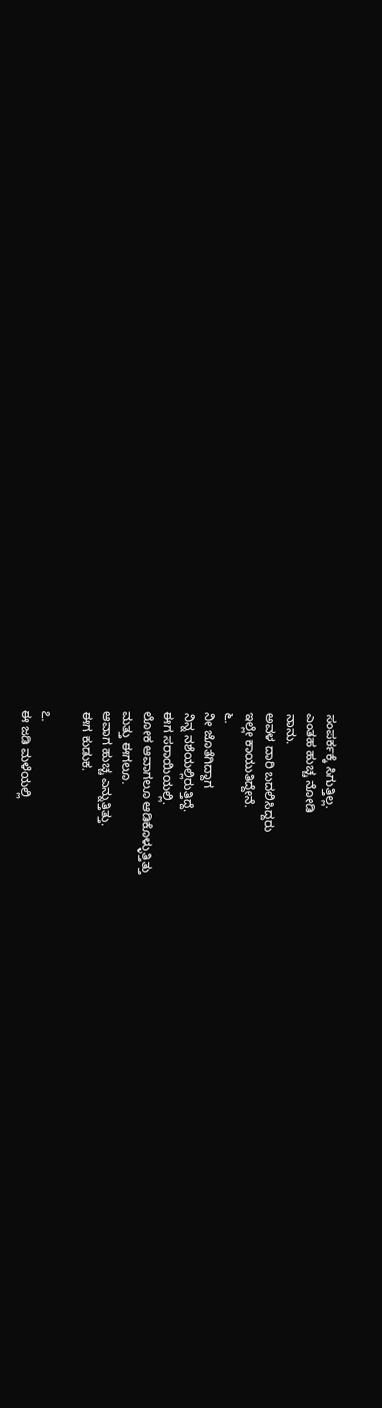ಸಂಪರ್ಕಕ್ಕೆ ಸಿಗುತ್ತಿಲ್ಲ.
ಎಂತಹ ಹುಚ್ಚ ನೋಡಿ
ನಾನು.
ಅವಳ ದಾರಿ ಬದಲಿಸಿದ್ದರು
ಇಲ್ಲೇ ಕಾಯುತಿದ್ದೇನೆ.
೬.
ನೀ ಜೊತೆಗಿದ್ದಾಗ
ನಿನ್ನ ನಶೆಯಲ್ಲಿರುತ್ತಿದ್ದೆ.
ಈಗ ಸರಾಯಿಯಲ್ಲಿ.
ಲೋಕ ಆವಾಗಲೂ ಆಡಿಕೊಳ್ಳುತ್ತಿತ್ತು
ಮತ್ತು ಈಗಲೂ.
ಆವಾಗ ಹುಚ್ಚ ಎನ್ನುತ್ತಿತ್ತು.
ಈಗ ಕುಡುಕ.

೭.
ಈ ಜಡಿ ಮಳೆಯಲ್ಲಿ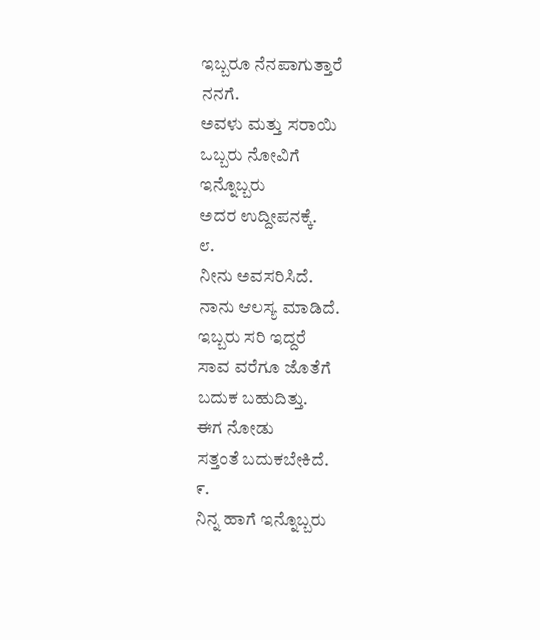ಇಬ್ಬರೂ ನೆನಪಾಗುತ್ತಾರೆ
ನನಗೆ.
ಅವಳು ಮತ್ತು ಸರಾಯಿ
ಒಬ್ಬರು ನೋವಿಗೆ
ಇನ್ನೊಬ್ಬರು
ಅದರ ಉದ್ದೀಪನಕ್ಕೆ.
೮.
ನೀನು ಅವಸರಿಸಿದೆ.
ನಾನು ಆಲಸ್ಯ ಮಾಡಿದೆ.
ಇಬ್ಬರು ಸರಿ ಇದ್ದರೆ
ಸಾವ ವರೆಗೂ ಜೊತೆಗೆ
ಬದುಕ ಬಹುದಿತ್ತು.
ಈಗ ನೋಡು
ಸತ್ತಂತೆ ಬದುಕಬೇಕಿದೆ.
೯.
ನಿನ್ನ ಹಾಗೆ ಇನ್ನೊಬ್ಬರು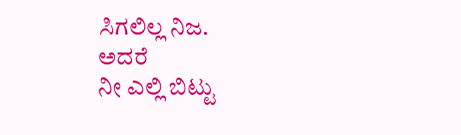ಸಿಗಲಿಲ್ಲ ನಿಜ.
ಅದರೆ
ನೀ ಎಲ್ಲಿ ಬಿಟ್ಟು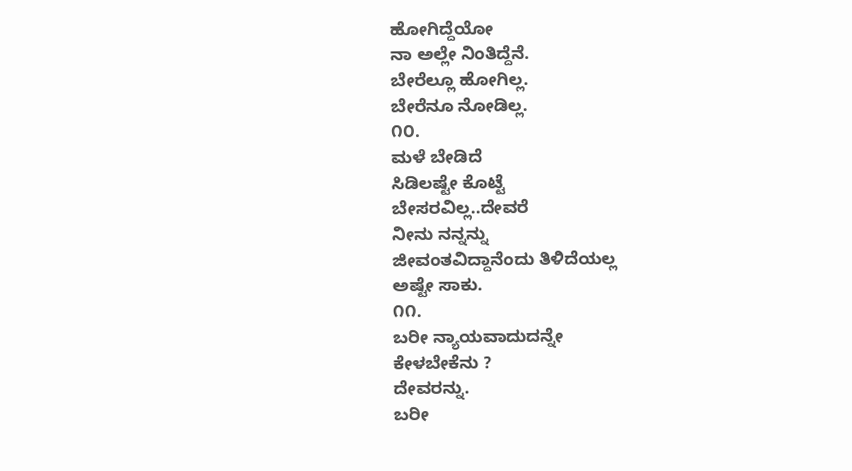ಹೋಗಿದ್ದೆಯೋ
ನಾ ಅಲ್ಲೇ ನಿಂತಿದ್ದೆನೆ.
ಬೇರೆಲ್ಲೂ ಹೋಗಿಲ್ಲ.
ಬೇರೆನೂ ನೋಡಿಲ್ಲ.
೧೦.
ಮಳೆ ಬೇಡಿದೆ
ಸಿಡಿಲಷ್ಟೇ ಕೊಟ್ಟೆ
ಬೇಸರವಿಲ್ಲ..ದೇವರೆ
ನೀನು ನನ್ನನ್ನು
ಜೀವಂತವಿದ್ದಾನೆಂದು ತಿಳಿದೆಯಲ್ಲ
ಅಷ್ಟೇ ಸಾಕು.
೧೧.
ಬರೀ ನ್ಯಾಯವಾದುದನ್ನೇ
ಕೇಳಬೇಕೆನು ?
ದೇವರನ್ನು.
ಬರೀ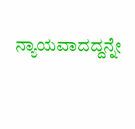ನ್ಯಾಯವಾದದ್ದನ್ನೇ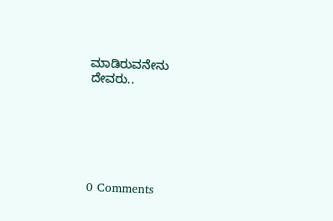ಮಾಡಿರುವನೇನು
ದೇವರು..






0 Comments